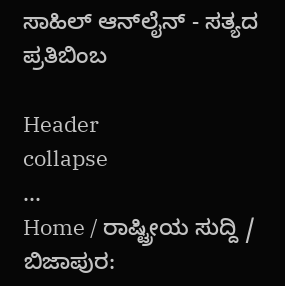ಸಾಹಿಲ್ ಆನ್‌ಲೈನ್ - ಸತ್ಯದ ಪ್ರತಿಬಿಂಬ

Header
collapse
...
Home / ರಾಷ್ಟ್ರೀಯ ಸುದ್ದಿ / ಬಿಜಾಪುರ: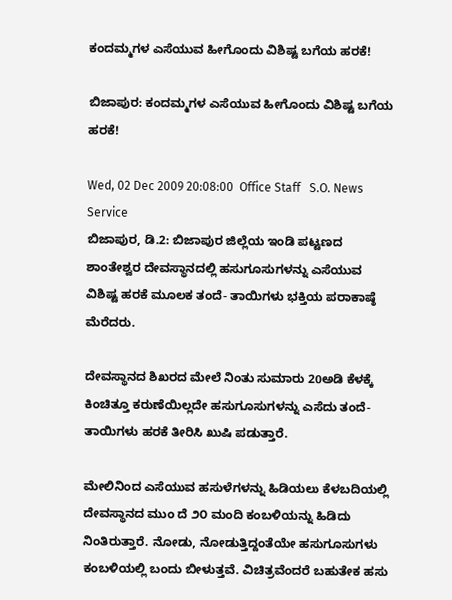ಕಂದಮ್ಮಗಳ ಎಸೆಯುವ ಹೀಗೊಂದು ವಿಶಿಷ್ಟ ಬಗೆಯ ಹರಕೆ!

ಬಿಜಾಪುರ: ಕಂದಮ್ಮಗಳ ಎಸೆಯುವ ಹೀಗೊಂದು ವಿಶಿಷ್ಟ ಬಗೆಯ ಹರಕೆ!

Wed, 02 Dec 2009 20:08:00  Office Staff   S.O. News Service
ಬಿಜಾಪುರ, ಡಿ.2: ಬಿಜಾಪುರ ಜಿಲ್ಲೆಯ ಇಂಡಿ ಪಟ್ಟಣದ ಶಾಂತೇಶ್ವರ ದೇವಸ್ಥಾನದಲ್ಲಿ ಹಸುಗೂಸುಗಳನ್ನು ಎಸೆಯುವ ವಿಶಿಷ್ಟ ಹರಕೆ ಮೂಲಕ ತಂದೆ- ತಾಯಿಗಳು ಭಕ್ತಿಯ ಪರಾಕಾಷ್ಠೆ ಮೆರೆದರು.

ದೇವಸ್ಥಾನದ ಶಿಖರದ ಮೇಲೆ ನಿಂತು ಸುಮಾರು 20ಅಡಿ ಕೆಳಕ್ಕೆ ಕಿಂಚಿತ್ತೂ ಕರುಣೆಯಿಲ್ಲದೇ ಹಸುಗೂಸುಗಳನ್ನು ಎಸೆದು ತಂದೆ-ತಾಯಿಗಳು ಹರಕೆ ತೀರಿಸಿ ಖುಷಿ ಪಡುತ್ತಾರೆ.

ಮೇಲಿನಿಂದ ಎಸೆಯುವ ಹಸುಳೆಗಳನ್ನು ಹಿಡಿಯಲು ಕೆಳಬದಿಯಲ್ಲಿ ದೇವಸ್ಥಾನದ ಮುಂ ದೆ ೨೦ ಮಂದಿ ಕಂಬಳಿಯನ್ನು ಹಿಡಿದು ನಿಂತಿರುತ್ತಾರೆ. ನೋಡು, ನೋಡುತ್ತಿದ್ದಂತೆಯೇ ಹಸುಗೂಸುಗಳು ಕಂಬಳಿಯಲ್ಲಿ ಬಂದು ಬೀಳುತ್ತವೆ. ವಿಚಿತ್ರವೆಂದರೆ ಬಹುತೇಕ ಹಸು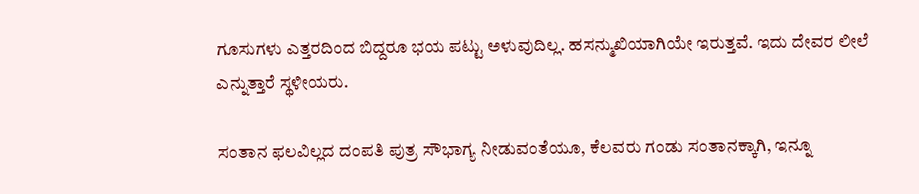ಗೂಸುಗಳು ಎತ್ತರದಿಂದ ಬಿದ್ದರೂ ಭಯ ಪಟ್ಟು ಅಳುವುದಿಲ್ಲ. ಹಸನ್ಮುಖಿಯಾಗಿಯೇ ಇರುತ್ತವೆ. ಇದು ದೇವರ ಲೀಲೆ ಎನ್ನುತ್ತಾರೆ ಸ್ಥಳೀಯರು.

ಸಂತಾನ ಫಲವಿಲ್ಲದ ದಂಪತಿ ಪುತ್ರ ಸೌಭಾಗ್ಯ ನೀಡುವಂತೆಯೂ, ಕೆಲವರು ಗಂಡು ಸಂತಾನಕ್ಕಾಗಿ, ಇನ್ನೂ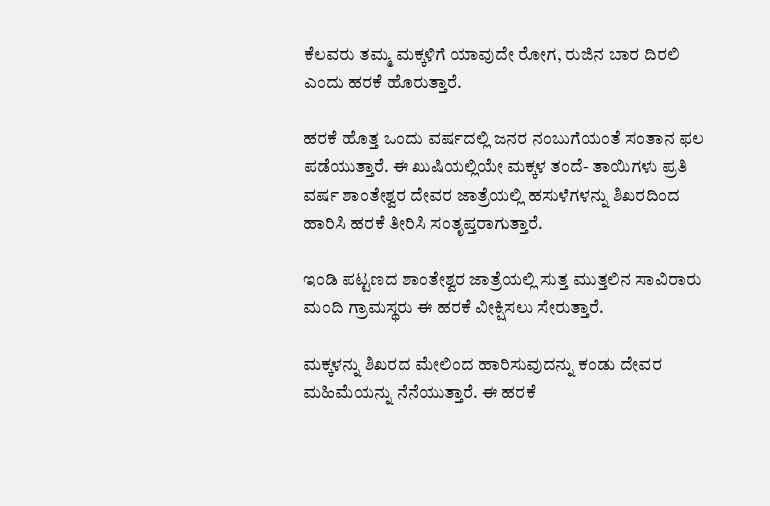ಕೆಲವರು ತಮ್ಮ ಮಕ್ಕಳಿಗೆ ಯಾವುದೇ ರೋಗ, ರುಜಿನ ಬಾರ ದಿರಲಿ ಎಂದು ಹರಕೆ ಹೊರುತ್ತಾರೆ.

ಹರಕೆ ಹೊತ್ತ ಒಂದು ವರ್ಷದಲ್ಲಿ ಜನರ ನಂಬುಗೆಯಂತೆ ಸಂತಾನ ಫಲ ಪಡೆಯುತ್ತಾರೆ. ಈ ಖುಷಿಯಲ್ಲಿಯೇ ಮಕ್ಕಳ ತಂದೆ- ತಾಯಿಗಳು ಪ್ರತಿ ವರ್ಷ ಶಾಂತೇಶ್ವರ ದೇವರ ಜಾತ್ರೆಯಲ್ಲಿ ಹಸುಳೆಗಳನ್ನು ಶಿಖರದಿಂದ ಹಾರಿಸಿ ಹರಕೆ ತೀರಿಸಿ ಸಂತೃಪ್ತರಾಗುತ್ತಾರೆ.

ಇಂಡಿ ಪಟ್ಟಣದ ಶಾಂತೇಶ್ವರ ಜಾತ್ರೆಯಲ್ಲಿ ಸುತ್ತ ಮುತ್ತಲಿನ ಸಾವಿರಾರು ಮಂದಿ ಗ್ರಾಮಸ್ಥರು ಈ ಹರಕೆ ವೀಕ್ಷಿಸಲು ಸೇರುತ್ತಾರೆ.

ಮಕ್ಕಳನ್ನು ಶಿಖರದ ಮೇಲಿಂದ ಹಾರಿಸುವುದನ್ನು ಕಂಡು ದೇವರ ಮಹಿಮೆಯನ್ನು ನೆನೆಯುತ್ತಾರೆ. ಈ ಹರಕೆ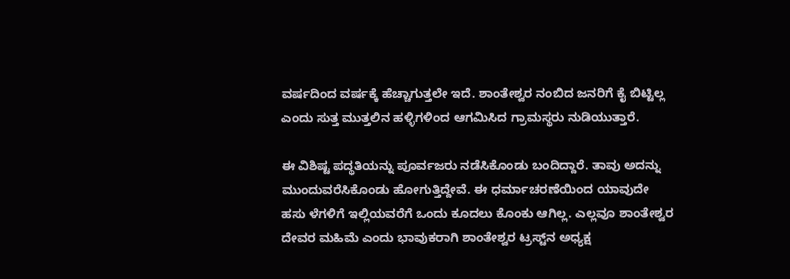ವರ್ಷದಿಂದ ವರ್ಷಕ್ಕೆ ಹೆಚ್ಚಾಗುತ್ತಲೇ ಇದೆ. ಶಾಂತೇಶ್ವರ ನಂಬಿದ ಜನರಿಗೆ ಕೈ ಬಿಟ್ಟಿಲ್ಲ ಎಂದು ಸುತ್ತ ಮುತ್ತಲಿನ ಹಳ್ಳಿಗಳಿಂದ ಆಗಮಿಸಿದ ಗ್ರಾಮಸ್ಥರು ನುಡಿಯುತ್ತಾರೆ.

ಈ ವಿಶಿಷ್ಟ ಪದ್ಥತಿಯನ್ನು ಪೂರ್ವಜರು ನಡೆಸಿಕೊಂಡು ಬಂದಿದ್ದಾರೆ. ತಾವು ಅದನ್ನು ಮುಂದುವರೆಸಿಕೊಂಡು ಹೋಗುತ್ತಿದ್ದೇವೆ. ಈ ಧರ್ಮಾಚರಣೆಯಿಂದ ಯಾವುದೇ ಹಸು ಳೆಗಳಿಗೆ ಇಲ್ಲಿಯವರೆಗೆ ಒಂದು ಕೂದಲು ಕೊಂಕು ಆಗಿಲ್ಲ. ಎಲ್ಲವೂ ಶಾಂತೇಶ್ವರ ದೇವರ ಮಹಿಮೆ ಎಂದು ಭಾವುಕರಾಗಿ ಶಾಂತೇಶ್ವರ ಟ್ರಸ್ಟ್‌ನ ಅಧ್ಯಕ್ಷ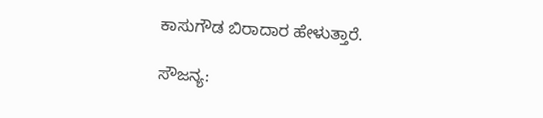ಕಾಸುಗೌಡ ಬಿರಾದಾರ ಹೇಳುತ್ತಾರೆ.

ಸೌಜನ್ಯ: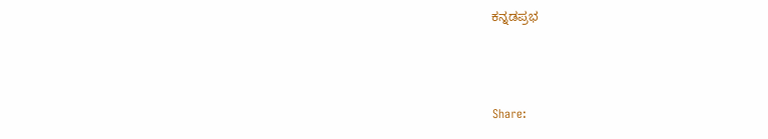ಕನ್ನಡಪ್ರಭ



Share: